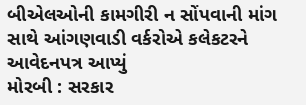બીએલઓની કામગીરી ન સોંપવાની માંગ સાથે આંગણવાડી વર્કરોએ કલેકટરને આવેદનપત્ર આપ્યું
મોરબી : સરકાર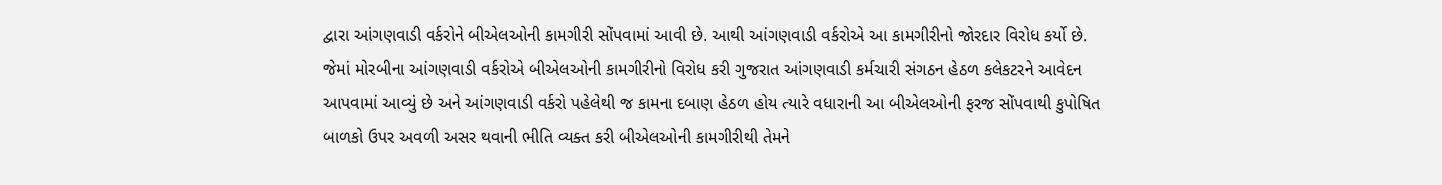દ્વારા આંગણવાડી વર્કરોને બીએલઓની કામગીરી સોંપવામાં આવી છે. આથી આંગણવાડી વર્કરોએ આ કામગીરીનો જોરદાર વિરોધ કર્યો છે. જેમાં મોરબીના આંગણવાડી વર્કરોએ બીએલઓની કામગીરીનો વિરોધ કરી ગુજરાત આંગણવાડી કર્મચારી સંગઠન હેઠળ કલેકટરને આવેદન આપવામાં આવ્યું છે અને આંગણવાડી વર્કરો પહેલેથી જ કામના દબાણ હેઠળ હોય ત્યારે વધારાની આ બીએલઓની ફરજ સોંપવાથી કુપોષિત બાળકો ઉપર અવળી અસર થવાની ભીતિ વ્યક્ત કરી બીએલઓની કામગીરીથી તેમને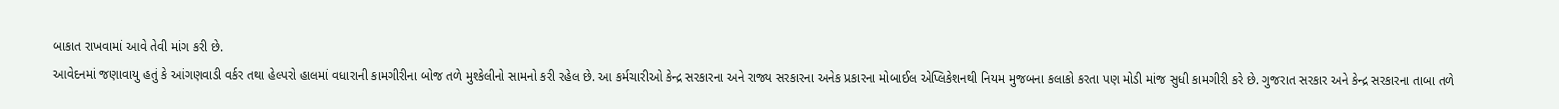બાકાત રાખવામાં આવે તેવી માંગ કરી છે.
આવેદનમાં જણાવાયુ હતું કે આંગણવાડી વર્કર તથા હેલ્પરો હાલમાં વધારાની કામગીરીના બોજ તળે મુશ્કેલીનો સામનો કરી રહેલ છે. આ કર્મચારીઓ કેન્દ્ર સરકારના અને રાજ્ય સરકારના અનેક પ્રકારના મોબાઈલ એપ્લિકેશનથી નિયમ મુજબના કલાકો કરતા પણ મોડી માંજ સુધી કામગીરી કરે છે. ગુજરાત સરકાર અને કેન્દ્ર સરકારના તાબા તળે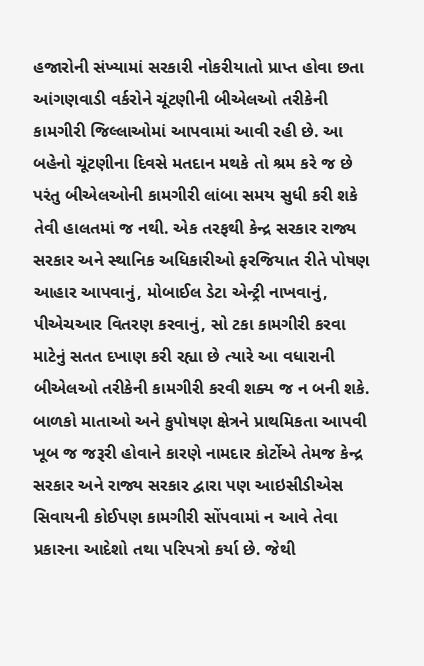હજારોની સંખ્યામાં સરકારી નોકરીયાતો પ્રાપ્ત હોવા છતા આંગણવાડી વર્કરોને ચૂંટણીની બીએલઓ તરીકેની કામગીરી જિલ્લાઓમાં આપવામાં આવી રહી છે. આ બહેનો ચૂંટણીના દિવસે મતદાન મથકે તો શ્રમ કરે જ છે પરંતુ બીએલઓની કામગીરી લાંબા સમય સુધી કરી શકે તેવી હાલતમાં જ નથી. એક તરફથી કેન્દ્ર સરકાર રાજ્ય સરકાર અને સ્થાનિક અધિકારીઓ ફરજિયાત રીતે પોષણ આહાર આપવાનું, મોબાઈલ ડેટા એન્ટ્રી નાખવાનું, પીએચઆર વિતરણ કરવાનું, સો ટકા કામગીરી કરવા માટેનું સતત દખાણ કરી રહ્યા છે ત્યારે આ વધારાની બીએલઓ તરીકેની કામગીરી કરવી શક્ય જ ન બની શકે. બાળકો માતાઓ અને કુપોષણ ક્ષેત્રને પ્રાથમિકતા આપવી ખૂબ જ જરૂરી હોવાને કારણે નામદાર કોર્ટોએ તેમજ કેન્દ્ર સરકાર અને રાજ્ય સરકાર દ્વારા પણ આઇસીડીએસ સિવાયની કોઈપણ કામગીરી સોંપવામાં ન આવે તેવા પ્રકારના આદેશો તથા પરિપત્રો કર્યા છે. જેથી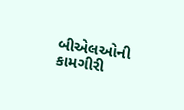બીએલઓની કામગીરી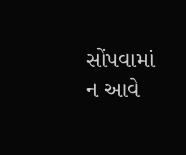સોંપવામાં ન આવે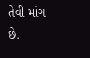તેવી માંગ છે.